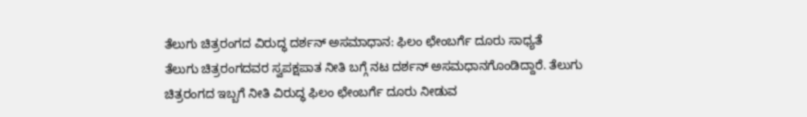ತೆಲುಗು ಚಿತ್ರರಂಗದ ವಿರುದ್ಧ ದರ್ಶನ್ ಅಸಮಾಧಾನ: ಫಿಲಂ ಛೇಂಬರ್ಗೆ ದೂರು ಸಾಧ್ಯತೆ
ತೆಲುಗು ಚಿತ್ರರಂಗದವರ ಸ್ವಪಕ್ಷಪಾತ ನೀತಿ ಬಗ್ಗೆ ನಟ ದರ್ಶನ್ ಅಸಮಧಾನಗೊಂಡಿದ್ದಾರೆ. ತೆಲುಗು ಚಿತ್ರರಂಗದ ಇಬ್ಬಗೆ ನೀತಿ ವಿರುದ್ಧ ಫಿಲಂ ಛೇಂಬರ್ಗೆ ದೂರು ನೀಡುವ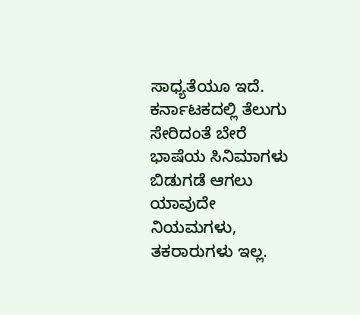ಸಾಧ್ಯತೆಯೂ ಇದೆ.
ಕರ್ನಾಟಕದಲ್ಲಿ ತೆಲುಗು ಸೇರಿದಂತೆ ಬೇರೆ ಭಾಷೆಯ ಸಿನಿಮಾಗಳು ಬಿಡುಗಡೆ ಆಗಲು ಯಾವುದೇ ನಿಯಮಗಳು, ತಕರಾರುಗಳು ಇಲ್ಲ.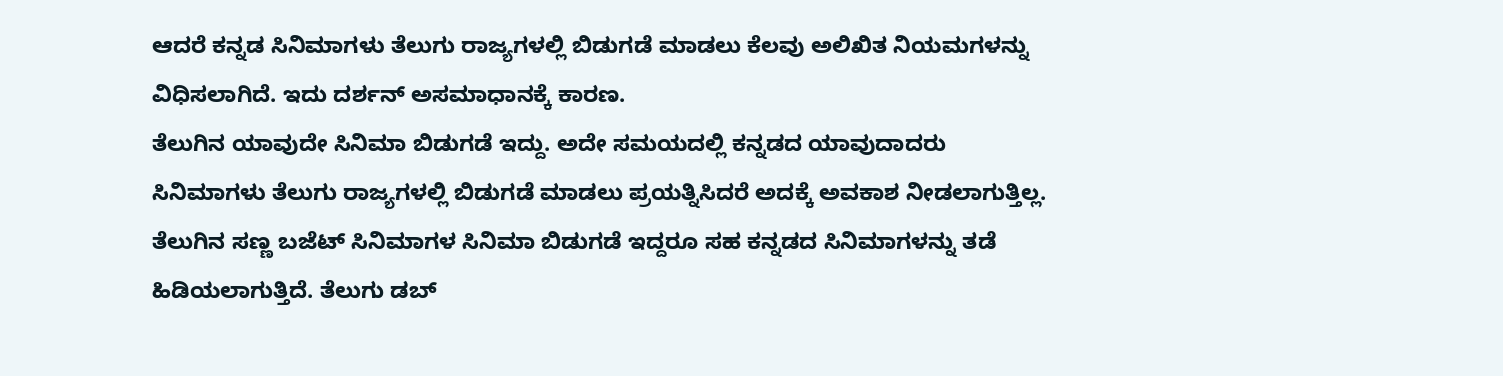ಆದರೆ ಕನ್ನಡ ಸಿನಿಮಾಗಳು ತೆಲುಗು ರಾಜ್ಯಗಳಲ್ಲಿ ಬಿಡುಗಡೆ ಮಾಡಲು ಕೆಲವು ಅಲಿಖಿತ ನಿಯಮಗಳನ್ನು ವಿಧಿಸಲಾಗಿದೆ. ಇದು ದರ್ಶನ್ ಅಸಮಾಧಾನಕ್ಕೆ ಕಾರಣ.
ತೆಲುಗಿನ ಯಾವುದೇ ಸಿನಿಮಾ ಬಿಡುಗಡೆ ಇದ್ದು. ಅದೇ ಸಮಯದಲ್ಲಿ ಕನ್ನಡದ ಯಾವುದಾದರು ಸಿನಿಮಾಗಳು ತೆಲುಗು ರಾಜ್ಯಗಳಲ್ಲಿ ಬಿಡುಗಡೆ ಮಾಡಲು ಪ್ರಯತ್ನಿಸಿದರೆ ಅದಕ್ಕೆ ಅವಕಾಶ ನೀಡಲಾಗುತ್ತಿಲ್ಲ. ತೆಲುಗಿನ ಸಣ್ಣ ಬಜೆಟ್ ಸಿನಿಮಾಗಳ ಸಿನಿಮಾ ಬಿಡುಗಡೆ ಇದ್ದರೂ ಸಹ ಕನ್ನಡದ ಸಿನಿಮಾಗಳನ್ನು ತಡೆ ಹಿಡಿಯಲಾಗುತ್ತಿದೆ. ತೆಲುಗು ಡಬ್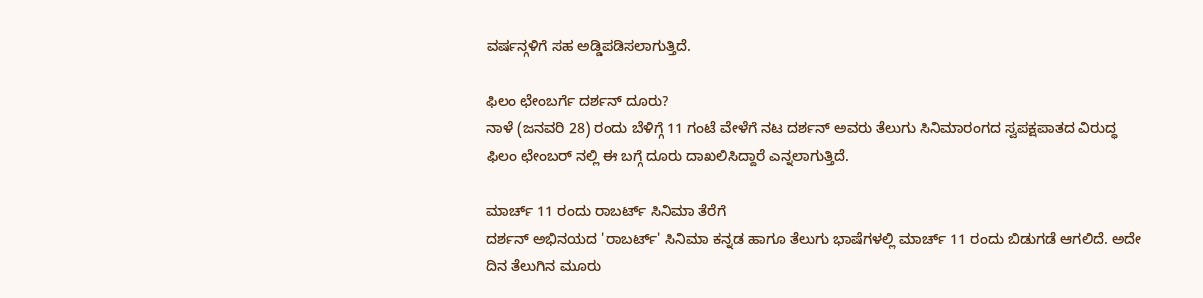ವರ್ಷನ್ಗಳಿಗೆ ಸಹ ಅಡ್ಡಿಪಡಿಸಲಾಗುತ್ತಿದೆ.

ಫಿಲಂ ಛೇಂಬರ್ಗೆ ದರ್ಶನ್ ದೂರು?
ನಾಳೆ (ಜನವರಿ 28) ರಂದು ಬೆಳಿಗ್ಗೆ 11 ಗಂಟೆ ವೇಳೆಗೆ ನಟ ದರ್ಶನ್ ಅವರು ತೆಲುಗು ಸಿನಿಮಾರಂಗದ ಸ್ವಪಕ್ಷಪಾತದ ವಿರುದ್ಧ ಫಿಲಂ ಛೇಂಬರ್ ನಲ್ಲಿ ಈ ಬಗ್ಗೆ ದೂರು ದಾಖಲಿಸಿದ್ದಾರೆ ಎನ್ನಲಾಗುತ್ತಿದೆ.

ಮಾರ್ಚ್ 11 ರಂದು ರಾಬರ್ಟ್ ಸಿನಿಮಾ ತೆರೆಗೆ
ದರ್ಶನ್ ಅಭಿನಯದ 'ರಾಬರ್ಟ್' ಸಿನಿಮಾ ಕನ್ನಡ ಹಾಗೂ ತೆಲುಗು ಭಾಷೆಗಳಲ್ಲಿ ಮಾರ್ಚ್ 11 ರಂದು ಬಿಡುಗಡೆ ಆಗಲಿದೆ. ಅದೇ ದಿನ ತೆಲುಗಿನ ಮೂರು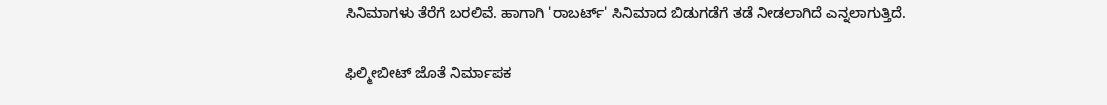ಸಿನಿಮಾಗಳು ತೆರೆಗೆ ಬರಲಿವೆ. ಹಾಗಾಗಿ 'ರಾಬರ್ಟ್' ಸಿನಿಮಾದ ಬಿಡುಗಡೆಗೆ ತಡೆ ನೀಡಲಾಗಿದೆ ಎನ್ನಲಾಗುತ್ತಿದೆ.

ಫಿಲ್ಮೀಬೀಟ್ ಜೊತೆ ನಿರ್ಮಾಪಕ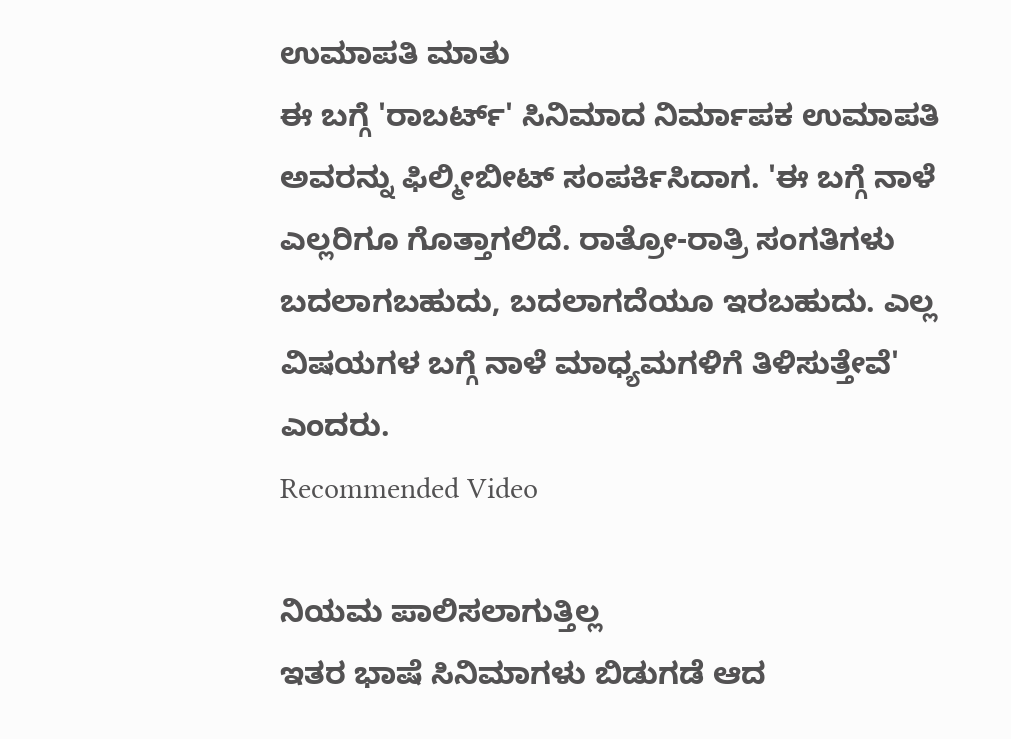ಉಮಾಪತಿ ಮಾತು
ಈ ಬಗ್ಗೆ 'ರಾಬರ್ಟ್' ಸಿನಿಮಾದ ನಿರ್ಮಾಪಕ ಉಮಾಪತಿ ಅವರನ್ನು ಫಿಲ್ಮೀಬೀಟ್ ಸಂಪರ್ಕಿಸಿದಾಗ. 'ಈ ಬಗ್ಗೆ ನಾಳೆ ಎಲ್ಲರಿಗೂ ಗೊತ್ತಾಗಲಿದೆ. ರಾತ್ರೋ-ರಾತ್ರಿ ಸಂಗತಿಗಳು ಬದಲಾಗಬಹುದು, ಬದಲಾಗದೆಯೂ ಇರಬಹುದು. ಎಲ್ಲ ವಿಷಯಗಳ ಬಗ್ಗೆ ನಾಳೆ ಮಾಧ್ಯಮಗಳಿಗೆ ತಿಳಿಸುತ್ತೇವೆ' ಎಂದರು.
Recommended Video

ನಿಯಮ ಪಾಲಿಸಲಾಗುತ್ತಿಲ್ಲ
ಇತರ ಭಾಷೆ ಸಿನಿಮಾಗಳು ಬಿಡುಗಡೆ ಆದ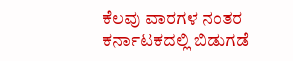ಕೆಲವು ವಾರಗಳ ನಂತರ ಕರ್ನಾಟಕದಲ್ಲಿ ಬಿಡುಗಡೆ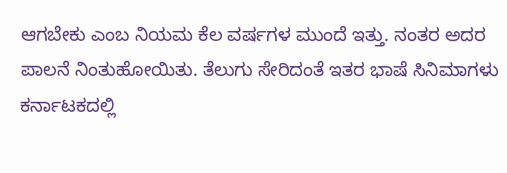ಆಗಬೇಕು ಎಂಬ ನಿಯಮ ಕೆಲ ವರ್ಷಗಳ ಮುಂದೆ ಇತ್ತು. ನಂತರ ಅದರ ಪಾಲನೆ ನಿಂತುಹೋಯಿತು. ತೆಲುಗು ಸೇರಿದಂತೆ ಇತರ ಭಾಷೆ ಸಿನಿಮಾಗಳು ಕರ್ನಾಟಕದಲ್ಲಿ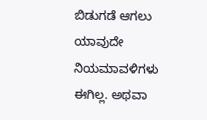ಬಿಡುಗಡೆ ಆಗಲು ಯಾವುದೇ ನಿಯಮಾವಳಿಗಳು ಈಗಿಲ್ಲ. ಅಥವಾ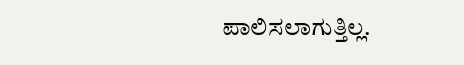ಪಾಲಿಸಲಾಗುತ್ತಿಲ್ಲ.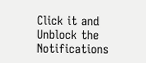Click it and Unblock the Notifications